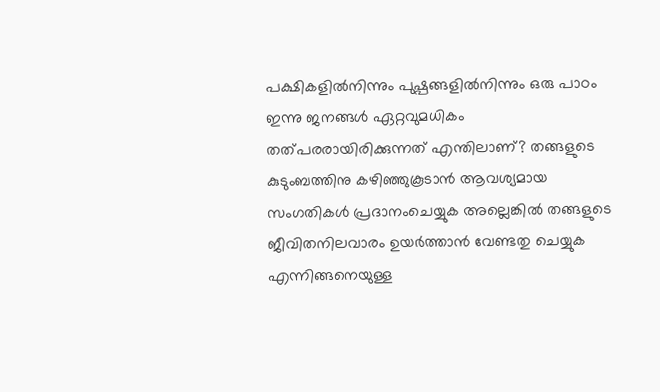പക്ഷികളിൽനിന്നും പുഷ്പങ്ങളിൽനിന്നും ഒരു പാഠം
ഇന്നു ജനങ്ങൾ ഏറ്റവുമധികം തത്പരരായിരിക്കുന്നത് എന്തിലാണ്? തങ്ങളുടെ കുടുംബത്തിനു കഴിഞ്ഞുകൂടാൻ ആവശ്യമായ സംഗതികൾ പ്രദാനംചെയ്യുക അല്ലെങ്കിൽ തങ്ങളുടെ ജീവിതനിലവാരം ഉയർത്താൻ വേണ്ടതു ചെയ്യുക എന്നിങ്ങനെയുള്ള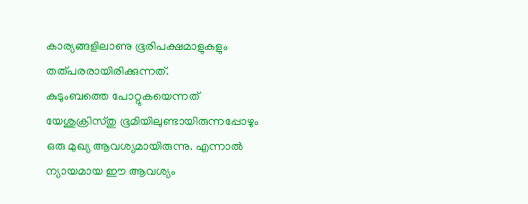കാര്യങ്ങളിലാണു ഭൂരിപക്ഷമാളുകളും തത്പരരായിരിക്കുന്നത്.
കുടുംബത്തെ പോറ്റുകയെന്നത് യേശുക്രിസ്തു ഭൂമിയിലുണ്ടായിരുന്നപ്പോഴും ഒരു മുഖ്യ ആവശ്യമായിരുന്നു. എന്നാൽ ന്യായമായ ഈ ആവശ്യം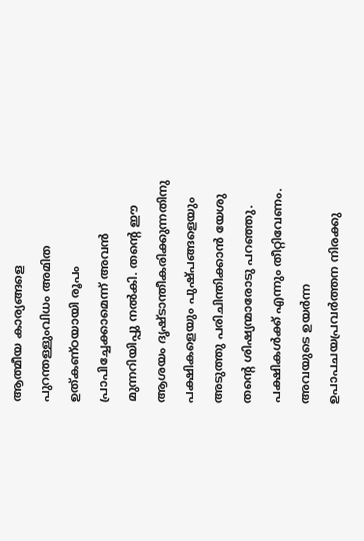ആത്മീയ കാര്യങ്ങളെ പുറന്തള്ളുംവിധം അമിത ഉത്കണ്ഠയായി രൂപം പ്രാപിച്ചേക്കാമെന്ന് അവൻ മുന്നറിയിപ്പു നൽകി. തന്റെ ഈ ആശയം ദൃഷ്ടാന്തീകരിക്കുന്നതിനു പക്ഷികളെയും പുഷ്പങ്ങളെയും അടുത്തു പരിചിന്തിക്കാൻ യേശു തന്റെ ശിഷ്യന്മാരോടു പറഞ്ഞു.
പക്ഷികൾക്ക് എന്നും തീറ്റിവേണം. അവയുടെ ഉയർന്ന ഉപാപചയപ്രവർത്തന നിരക്കു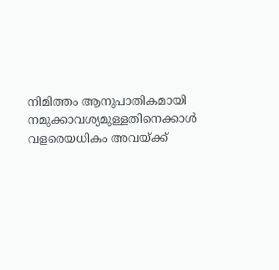നിമിത്തം ആനുപാതികമായി നമുക്കാവശ്യമുള്ളതിനെക്കാൾ വളരെയധികം അവയ്ക്ക്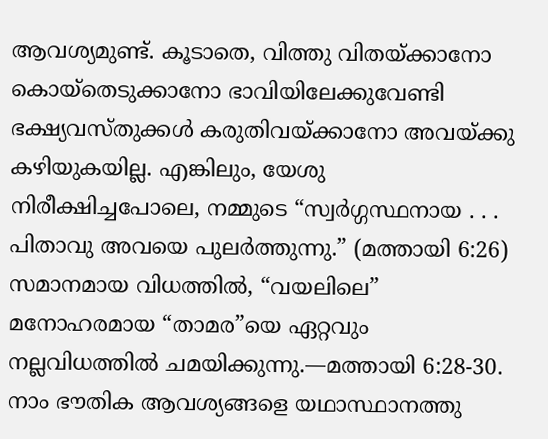ആവശ്യമുണ്ട്. കൂടാതെ, വിത്തു വിതയ്ക്കാനോ കൊയ്തെടുക്കാനോ ഭാവിയിലേക്കുവേണ്ടി ഭക്ഷ്യവസ്തുക്കൾ കരുതിവയ്ക്കാനോ അവയ്ക്കു കഴിയുകയില്ല. എങ്കിലും, യേശു നിരീക്ഷിച്ചപോലെ, നമ്മുടെ “സ്വർഗ്ഗസ്ഥനായ . . . പിതാവു അവയെ പുലർത്തുന്നു.” (മത്തായി 6:26) സമാനമായ വിധത്തിൽ, “വയലിലെ” മനോഹരമായ “താമര”യെ ഏറ്റവും നല്ലവിധത്തിൽ ചമയിക്കുന്നു.—മത്തായി 6:28-30.
നാം ഭൗതിക ആവശ്യങ്ങളെ യഥാസ്ഥാനത്തു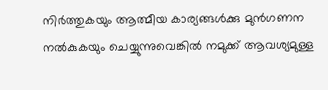നിർത്തുകയും ആത്മീയ കാര്യങ്ങൾക്കു മുൻഗണന നൽകുകയും ചെയ്യുന്നുവെങ്കിൽ നമുക്ക് ആവശ്യമുള്ള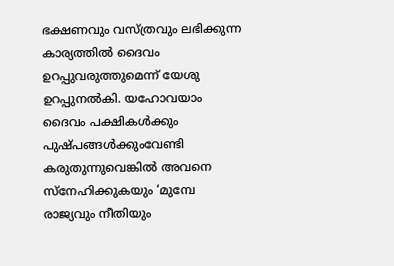ഭക്ഷണവും വസ്ത്രവും ലഭിക്കുന്ന കാര്യത്തിൽ ദൈവം ഉറപ്പുവരുത്തുമെന്ന് യേശു ഉറപ്പുനൽകി. യഹോവയാം ദൈവം പക്ഷികൾക്കും പുഷ്പങ്ങൾക്കുംവേണ്ടി കരുതുന്നുവെങ്കിൽ അവനെ സ്നേഹിക്കുകയും ‘മുമ്പേ രാജ്യവും നീതിയും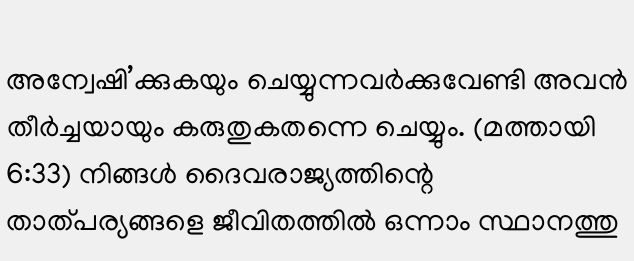അന്വേഷി’ക്കുകയും ചെയ്യുന്നവർക്കുവേണ്ടി അവൻ തീർച്ചയായും കരുതുകതന്നെ ചെയ്യും. (മത്തായി 6:33) നിങ്ങൾ ദൈവരാജ്യത്തിന്റെ താത്പര്യങ്ങളെ ജീവിതത്തിൽ ഒന്നാം സ്ഥാനത്തു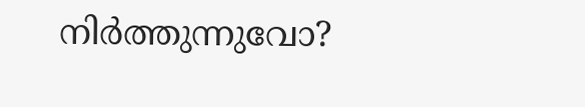നിർത്തുന്നുവോ?